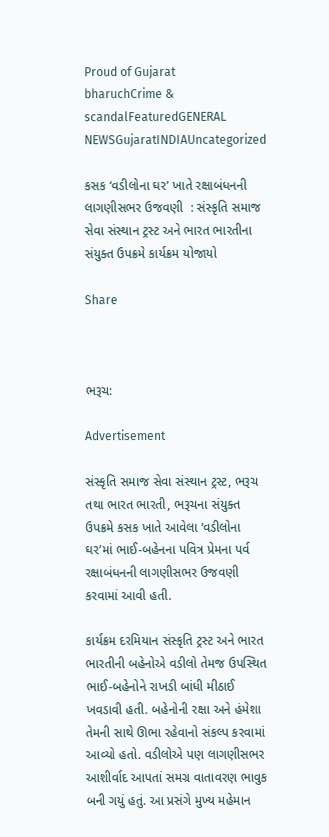Proud of Gujarat
bharuchCrime & scandalFeaturedGENERAL NEWSGujaratINDIAUncategorized

કસક ‘વડીલોના ઘર’ ખાતે રક્ષાબંધનની લાગણીસભર ઉજવણી  : સંસ્કૃતિ સમાજ સેવા સંસ્થાન ટ્રસ્ટ અને ભારત ભારતીના સંયુક્ત ઉપક્રમે કાર્યક્રમ યોજાયો

Share



ભરૂચ:

Advertisement

સંસ્કૃતિ સમાજ સેવા સંસ્થાન ટ્રસ્ટ, ભરૂચ તથા ભારત ભારતી, ભરૂચના સંયુક્ત ઉપક્રમે કસક ખાતે આવેલા ‘વડીલોના ઘર’માં ભાઈ-બહેનના પવિત્ર પ્રેમના પર્વ રક્ષાબંધનની લાગણીસભર ઉજવણી કરવામાં આવી હતી.

કાર્યક્રમ દરમિયાન સંસ્કૃતિ ટ્રસ્ટ અને ભારત ભારતીની બહેનોએ વડીલો તેમજ ઉપસ્થિત ભાઈ-બહેનોને રાખડી બાંધી મીઠાઈ ખવડાવી હતી. બહેનોની રક્ષા અને હંમેશા તેમની સાથે ઊભા રહેવાનો સંકલ્પ કરવામાં આવ્યો હતો. વડીલોએ પણ લાગણીસભર આશીર્વાદ આપતાં સમગ્ર વાતાવરણ ભાવુક બની ગયું હતું. આ પ્રસંગે મુખ્ય મહેમાન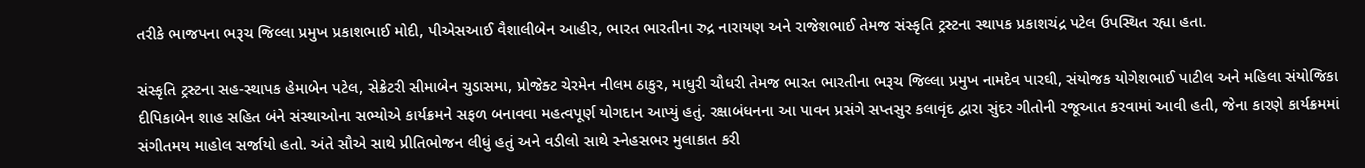તરીકે ભાજપના ભરૂચ જિલ્લા પ્રમુખ પ્રકાશભાઈ મોદી, પીએસઆઈ વૈશાલીબેન આહીર, ભારત ભારતીના રુદ્ર નારાયણ અને રાજેશભાઈ તેમજ સંસ્કૃતિ ટ્રસ્ટના સ્થાપક પ્રકાશચંદ્ર પટેલ ઉપસ્થિત રહ્યા હતા.

સંસ્કૃતિ ટ્રસ્ટના સહ-સ્થાપક હેમાબેન પટેલ, સેક્રેટરી સીમાબેન ચુડાસમા, પ્રોજેક્ટ ચેરમેન નીલમ ઠાકુર, માધુરી ચૌધરી તેમજ ભારત ભારતીના ભરૂચ જિલ્લા પ્રમુખ નામદેવ પારઘી, સંયોજક યોગેશભાઈ પાટીલ અને મહિલા સંયોજિકા દીપિકાબેન શાહ સહિત બંને સંસ્થાઓના સભ્યોએ કાર્યક્રમને સફળ બનાવવા મહત્વપૂર્ણ યોગદાન આપ્યું હતું. રક્ષાબંધનના આ પાવન પ્રસંગે સપ્તસુર કલાવૃંદ દ્વારા સુંદર ગીતોની રજૂઆત કરવામાં આવી હતી, જેના કારણે કાર્યક્રમમાં સંગીતમય માહોલ સર્જાયો હતો. અંતે સૌએ સાથે પ્રીતિભોજન લીધું હતું અને વડીલો સાથે સ્નેહસભર મુલાકાત કરી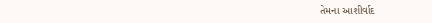તેમના આશીર્વાદ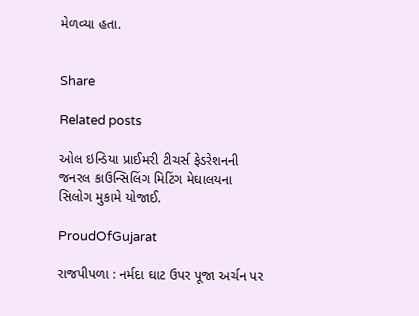મેળવ્યા હતા.


Share

Related posts

ઓલ ઇન્ડિયા પ્રાઈમરી ટીચર્સ ફેડરેશનની જનરલ કાઉન્સિલિંગ મિટિંગ મેઘાલયના સિલોગ મુકામે યોજાઈ.

ProudOfGujarat

રાજપીપળા : નર્મદા ઘાટ ઉપર પૂજા અર્ચન પર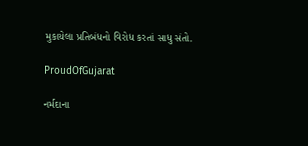મુકાયેલા પ્રતિબંધનો વિરોધ કરતાં સાધુ સંતો.

ProudOfGujarat

નર્મદાના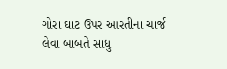ગોરા ઘાટ ઉપર આરતીના ચાર્જ લેવા બાબતે સાધુ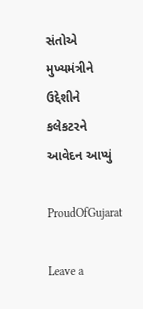સંતોએ મુખ્યમંત્રીને ઉદ્દેશીને કલેકટરને આવેદન આપ્યું

ProudOfGujarat

Leave a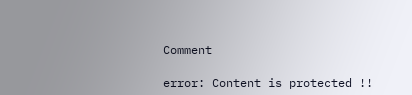Comment

error: Content is protected !!